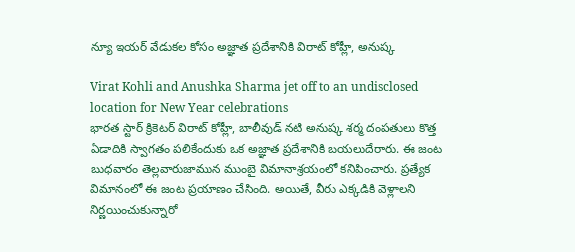న్యూ ఇయర్ వేడుకల కోసం అజ్ఞాత ప్రదేశానికి విరాట్ కోహ్లీ, అనుష్క

Virat Kohli and Anushka Sharma jet off to an undisclosed location for New Year celebrations
భారత స్టార్ క్రికెటర్ విరాట్ కోహ్లీ, బాలీవుడ్ నటి అనుష్క శర్మ దంపతులు కొత్త ఏడాదికి స్వాగతం పలికేందుకు ఒక అజ్ఞాత ప్రదేశానికి బయలుదేరారు. ఈ జంట బుధవారం తెల్లవారుజామున ముంబై విమానాశ్రయంలో కనిపించారు. ప్రత్యేక విమానంలో ఈ జంట ప్రయాణం చేసింది. అయితే, వీరు ఎక్కడికి వెళ్లాలని నిర్ణయించుకున్నారో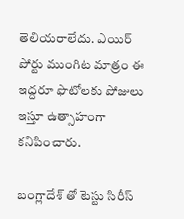తెలియరాలేదు. ఎయిర్ పోర్టు ముంగిట మాత్రం ఈ ఇద్దరూ ఫొటోలకు పోజులు ఇస్తూ ఉత్సాహంగా కనిపించారు.

బంగ్లాదేశ్ తో టెస్టు సిరీస్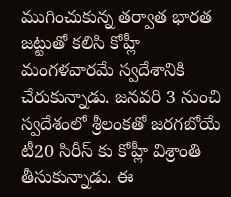ముగించుకున్న తర్వాత భారత జట్టుతో కలిసి కోహ్లీ మంగళవారమే స్వదేశానికి చేరుకున్నాడు. జనవరి 3 నుంచి స్వదేశంలో శ్రీలంకతో జరగబోయే టీ20 సిరీస్ కు కోహ్లీ విశ్రాంతి తీసుకున్నాడు. ఈ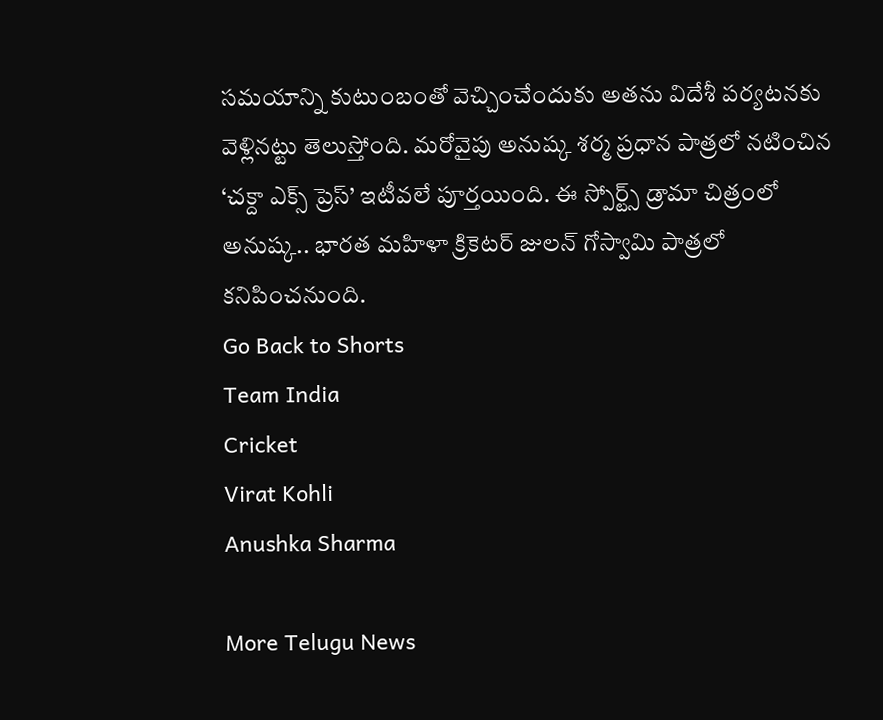సమయాన్ని కుటుంబంతో వెచ్చించేందుకు అతను విదేశీ పర్యటనకు వెళ్లినట్టు తెలుస్తోంది. మరోవైపు అనుష్క శర్మ ప్రధాన పాత్రలో నటించిన ‘చక్దా ఎక్స్ ప్రెస్’ ఇటీవలే పూర్తయింది. ఈ స్పోర్ట్స్ డ్రామా చిత్రంలో అనుష్క.. భారత మహిళా క్రికెటర్ జులన్ గోస్వామి పాత్రలో కనిపించనుంది.
Go Back to Shorts
Team India
Cricket
Virat Kohli
Anushka Sharma

More Telugu News